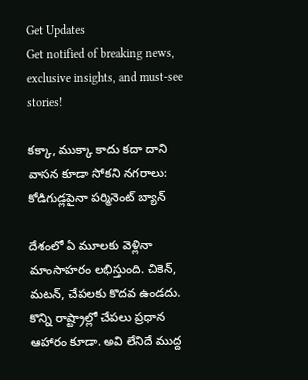Get Updates
Get notified of breaking news, exclusive insights, and must-see stories!

కక్కా, ముక్కా కాదు కదా దాని వాసన కూడా సోకని నగరాలు: కోడిగుడ్లపైనా పర్మినెంట్ బ్యాన్

దేశంలో ఏ మూలకు వెళ్లినా మాంసాహరం లభిస్తుంది. చికెన్, మటన్, చేపలకు కొదవ ఉండదు. కొన్ని రాష్ట్రాల్లో చేపలు ప్రధాన ఆహారం కూడా. అవి లేనిదే ముద్ద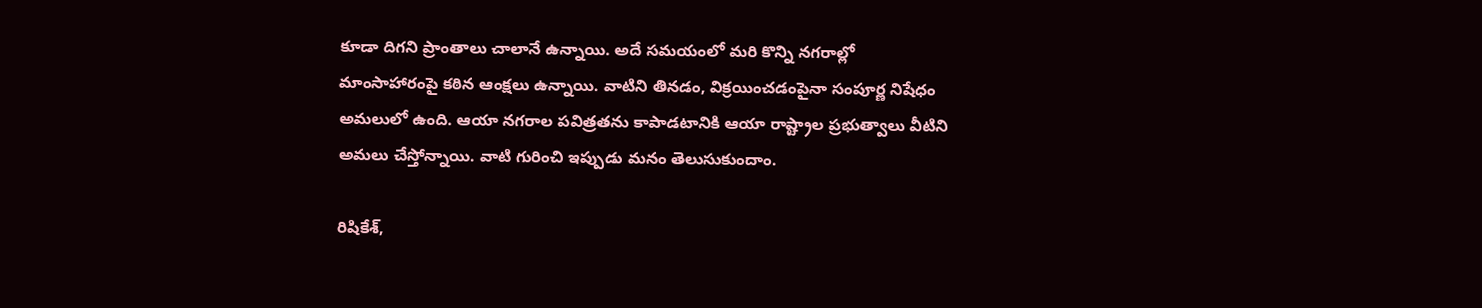కూడా దిగని ప్రాంతాలు చాలానే ఉన్నాయి. అదే సమయంలో మరి కొన్ని నగరాల్లో మాంసాహారంపై కఠిన ఆంక్షలు ఉన్నాయి. వాటిని తినడం, విక్రయించడంపైనా సంపూర్ణ నిషేధం అమలులో ఉంది. ఆయా నగరాల పవిత్రతను కాపాడటానికి ఆయా రాష్ట్రాల ప్రభుత్వాలు వీటిని అమలు చేస్తోన్నాయి. వాటి గురించి ఇప్పుడు మనం తెలుసుకుందాం.

రిషికేశ్,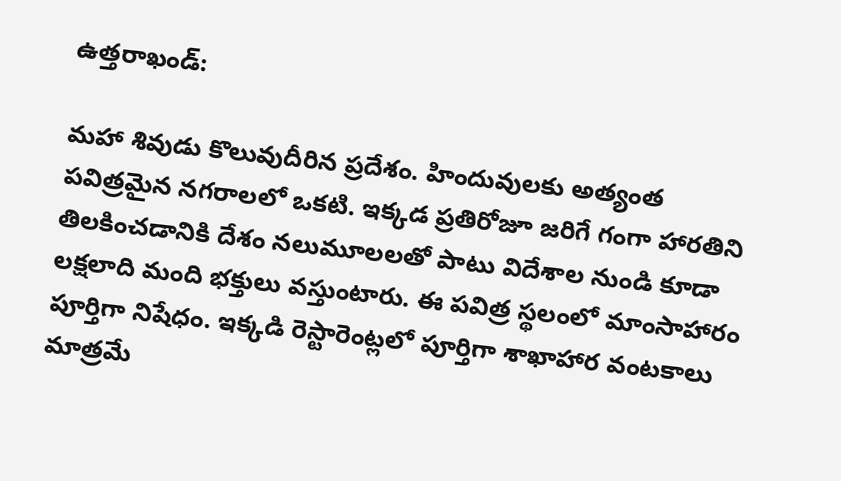ఉత్తరాఖండ్‌:

మహా శివుడు కొలువుదీరిన ప్రదేశం. హిందువులకు అత్యంత పవిత్రమైన నగరాలలో ఒకటి. ఇక్కడ ప్రతిరోజూ జరిగే గంగా హారతిని తిలకించడానికి దేశం నలుమూలలతో పాటు విదేశాల నుండి కూడా లక్షలాది మంది భక్తులు వస్తుంటారు. ఈ పవిత్ర స్థలంలో మాంసాహారం పూర్తిగా నిషేధం. ఇక్కడి రెస్టారెంట్లలో పూర్తిగా శాఖాహార వంటకాలు మాత్రమే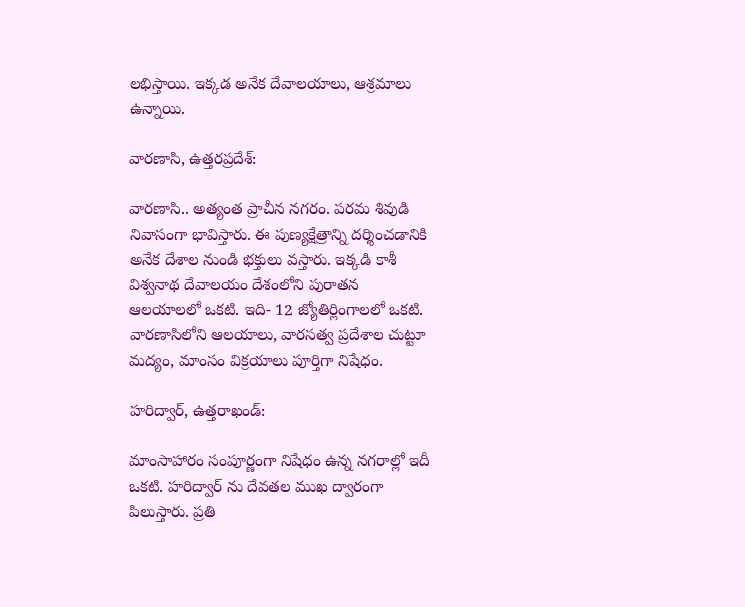లభిస్తాయి. ఇక్కడ అనేక దేవాలయాలు, ఆశ్రమాలు ఉన్నాయి.

వారణాసి, ఉత్తరప్రదేశ్‌:

వారణాసి.. అత్యంత ప్రాచీన నగరం. పరమ శివుడి నివాసంగా భావిస్తారు. ఈ పుణ్యక్షేత్రాన్ని దర్శించడానికి అనేక దేశాల నుండి భక్తులు వస్తారు. ఇక్కడి కాశీ విశ్వనాథ దేవాలయం దేశంలోని పురాతన ఆలయాలలో ఒకటి. ఇది- 12 జ్యోతిర్లింగాలలో ఒకటి. వారణాసిలోని ఆలయాలు, వారసత్వ ప్రదేశాల చుట్టూ మద్యం, మాంసం విక్రయాలు పూర్తిగా నిషేధం.

హరిద్వార్, ఉత్తరాఖండ్‌:

మాంసాహారం సంపూర్ణంగా నిషేధం ఉన్న నగరాల్లో ఇదీ ఒకటి. హరిద్వార్ ను దేవతల ముఖ ద్వారంగా పిలుస్తారు. ప్రతి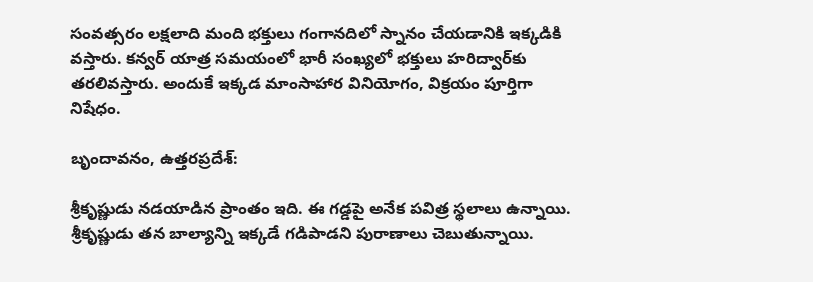సంవత్సరం లక్షలాది మంది భక్తులు గంగానదిలో స్నానం చేయడానికి ఇక్కడికి వస్తారు. కన్వర్ యాత్ర సమయంలో భారీ సంఖ్యలో భక్తులు హరిద్వార్‌కు తరలివస్తారు. అందుకే ఇక్కడ మాంసాహార వినియోగం, విక్రయం పూర్తిగా నిషేధం.

బృందావనం, ఉత్తరప్రదేశ్‌:

శ్రీకృష్ణుడు నడయాడిన ప్రాంతం ఇది. ఈ గడ్డపై అనేక పవిత్ర స్థలాలు ఉన్నాయి. శ్రీకృష్ణుడు తన బాల్యాన్ని ఇక్కడే గడిపాడని పురాణాలు చెబుతున్నాయి.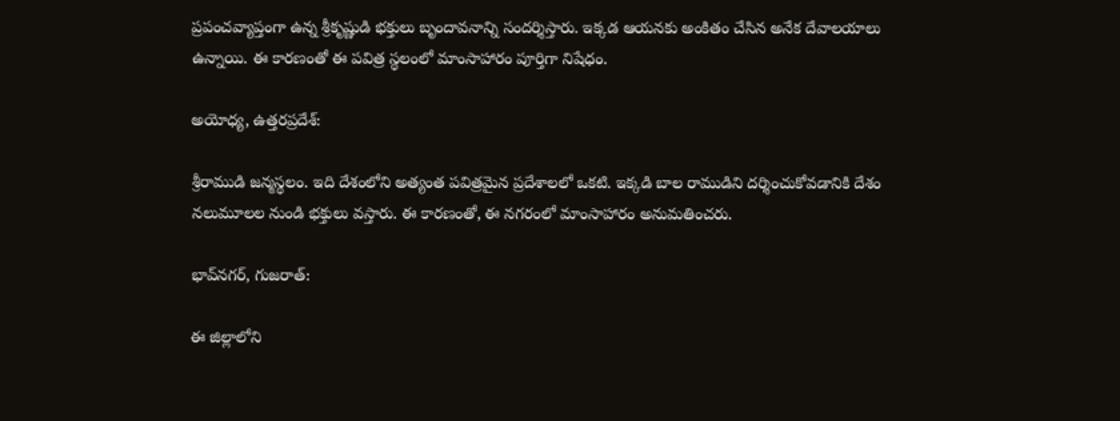ప్రపంచవ్యాప్తంగా ఉన్న శ్రీకృష్ణుడి భక్తులు బృందావనాన్ని సందర్శిస్తారు. ఇక్కడ ఆయనకు అంకితం చేసిన అనేక దేవాలయాలు ఉన్నాయి. ఈ కారణంతో ఈ పవిత్ర స్థలంలో మాంసాహారం పూర్తిగా నిషేధం.

అయోధ్య, ఉత్తరప్రదేశ్‌:

శ్రీరాముడి జన్మస్థలం. ఇది దేశంలోని అత్యంత పవిత్రమైన ప్రదేశాలలో ఒకటి. ఇక్కడి బాల రాముడిని దర్శించుకోవడానికి దేశం నలుమూలల నుండి భక్తులు వస్తారు. ఈ కారణంతో, ఈ నగరంలో మాంసాహారం అనుమతించరు.

భావ్‌నగర్, గుజరాత్‌:

ఈ జిల్లాలోని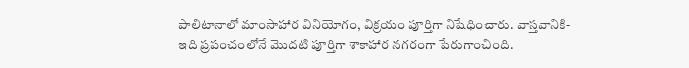పాలిటానాలో మాంసాహార వినియోగం, విక్రయం పూర్తిగా నిషేధించారు. వాస్తవానికి- ఇది ప్రపంచంలోనే మొదటి పూర్తిగా శాకాహార నగరంగా పేరుగాంచింది.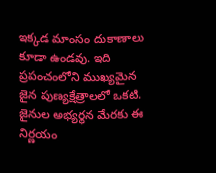ఇక్కడ మాంసం దుకాణాలు కూడా ఉండవు. ఇది ప్రపంచంలోని ముఖ్యమైన జైన పుణ్యక్షేత్రాలలో ఒకటి. జైనుల అభ్యర్థన మేరకు ఈ నిర్ణయం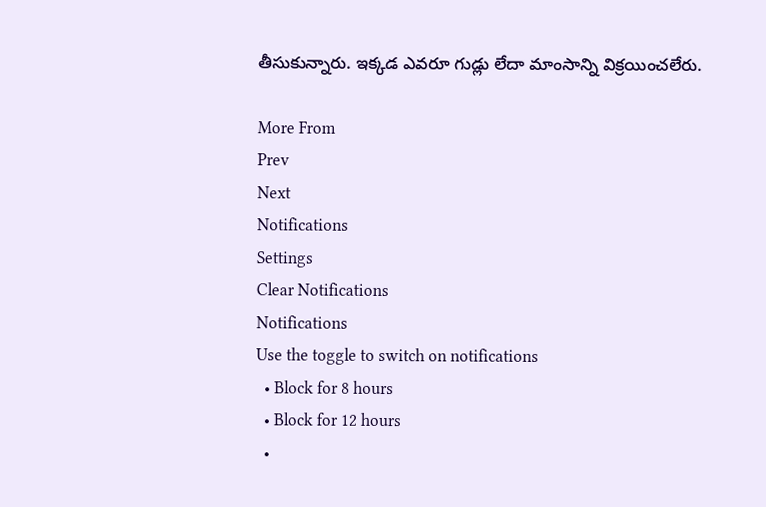తీసుకున్నారు. ఇక్కడ ఎవరూ గుడ్లు లేదా మాంసాన్ని విక్రయించలేరు.

More From
Prev
Next
Notifications
Settings
Clear Notifications
Notifications
Use the toggle to switch on notifications
  • Block for 8 hours
  • Block for 12 hours
  •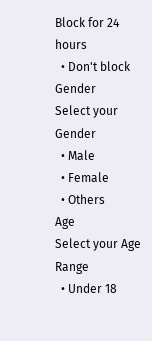Block for 24 hours
  • Don't block
Gender
Select your Gender
  • Male
  • Female
  • Others
Age
Select your Age Range
  • Under 18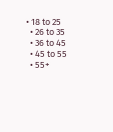• 18 to 25
  • 26 to 35
  • 36 to 45
  • 45 to 55
  • 55+